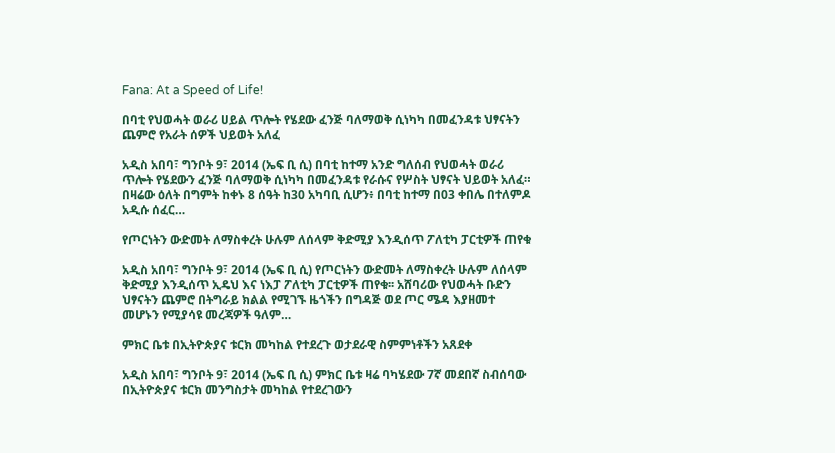Fana: At a Speed of Life!

በባቲ የህወሓት ወራሪ ሀይል ጥሎት የሄደው ፈንጅ ባለማወቅ ሲነካካ በመፈንዳቱ ህፃናትን ጨምሮ የአራት ሰዎች ህይወት አለፈ

አዲስ አበባ፣ ግንቦት 9፣ 2014 (ኤፍ ቢ ሲ) በባቲ ከተማ አንድ ግለሰብ የህወሓት ወራሪ ጥሎት የሄደውን ፈንጅ ባለማወቅ ሲነካካ በመፈንዳቱ የራሱና የሦስት ህፃናት ህይወት አለፈ። በዛሬው ዕለት በግምት ከቀኑ 8 ሰዓት ከ30 አካባቢ ሲሆን፥ በባቲ ከተማ በ03 ቀበሌ በተለምዶ አዲሱ ሰፈር…

የጦርነትን ውድመት ለማስቀረት ሁሉም ለሰላም ቅድሚያ እንዲሰጥ ፖለቲካ ፓርቲዎች ጠየቁ

አዲስ አበባ፣ ግንቦት 9፣ 2014 (ኤፍ ቢ ሲ) የጦርነትን ውድመት ለማስቀረት ሁሉም ለሰላም ቅድሚያ እንዲሰጥ ኢዴህ እና ነእፓ ፖለቲካ ፓርቲዎች ጠየቁ፡፡ አሸባሪው የህወሓት ቡድን ህፃናትን ጨምሮ በትግራይ ክልል የሚገኙ ዜጎችን በግዳጅ ወደ ጦር ሜዳ እያዘመተ መሆኑን የሚያሳዩ መረጃዎች ዓለም…

ምክር ቤቱ በኢትዮጵያና ቱርክ መካከል የተደረጉ ወታደራዊ ስምምነቶችን አጸደቀ

አዲስ አበባ፣ ግንቦት 9፣ 2014 (ኤፍ ቢ ሲ) ምክር ቤቱ ዛሬ ባካሄደው 7ኛ መደበኛ ስብሰባው በኢትዮጵያና ቱርክ መንግስታት መካከል የተደረገውን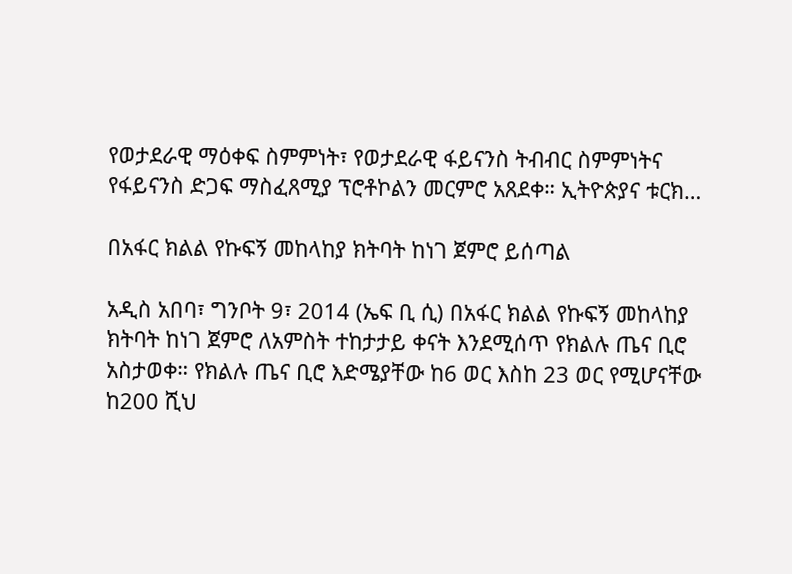የወታደራዊ ማዕቀፍ ስምምነት፣ የወታደራዊ ፋይናንስ ትብብር ስምምነትና የፋይናንስ ድጋፍ ማስፈጸሚያ ፕሮቶኮልን መርምሮ አጸደቀ። ኢትዮጵያና ቱርክ…

በአፋር ክልል የኩፍኝ መከላከያ ክትባት ከነገ ጀምሮ ይሰጣል

አዲስ አበባ፣ ግንቦት 9፣ 2014 (ኤፍ ቢ ሲ) በአፋር ክልል የኩፍኝ መከላከያ ክትባት ከነገ ጀምሮ ለአምስት ተከታታይ ቀናት እንደሚሰጥ የክልሉ ጤና ቢሮ አስታወቀ። የክልሉ ጤና ቢሮ እድሜያቸው ከ6 ወር እስከ 23 ወር የሚሆናቸው ከ200 ሺህ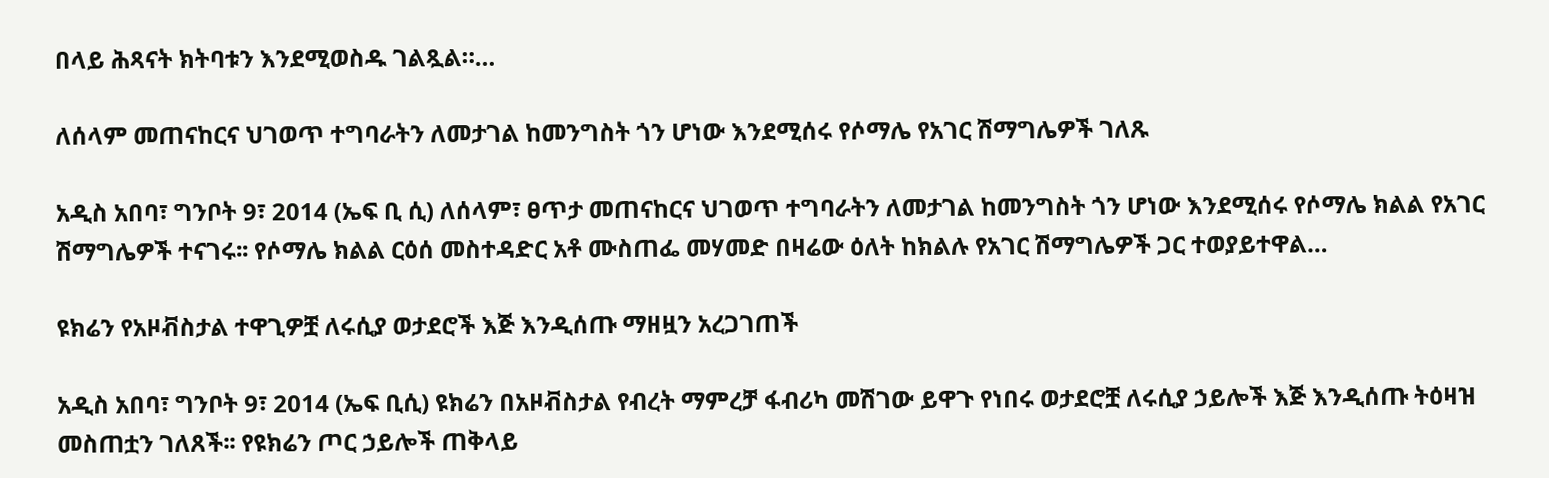በላይ ሕጻናት ክትባቱን እንደሚወስዱ ገልጿል።…

ለሰላም መጠናከርና ህገወጥ ተግባራትን ለመታገል ከመንግስት ጎን ሆነው እንደሚሰሩ የሶማሌ የአገር ሽማግሌዎች ገለጹ

አዲስ አበባ፣ ግንቦት 9፣ 2014 (ኤፍ ቢ ሲ) ለሰላም፣ ፀጥታ መጠናከርና ህገወጥ ተግባራትን ለመታገል ከመንግስት ጎን ሆነው እንደሚሰሩ የሶማሌ ክልል የአገር ሽማግሌዎች ተናገሩ፡፡ የሶማሌ ክልል ርዕሰ መስተዳድር አቶ ሙስጠፌ መሃመድ በዛሬው ዕለት ከክልሉ የአገር ሽማግሌዎች ጋር ተወያይተዋል…

ዩክሬን የአዞቭስታል ተዋጊዎቿ ለሩሲያ ወታደሮች እጅ እንዲሰጡ ማዘዟን አረጋገጠች

አዲስ አበባ፣ ግንቦት 9፣ 2014 (ኤፍ ቢሲ) ዩክሬን በአዞቭስታል የብረት ማምረቻ ፋብሪካ መሽገው ይዋጉ የነበሩ ወታደሮቿ ለሩሲያ ኃይሎች እጅ እንዲሰጡ ትዕዛዝ መስጠቷን ገለጸች፡፡ የዩክሬን ጦር ኃይሎች ጠቅላይ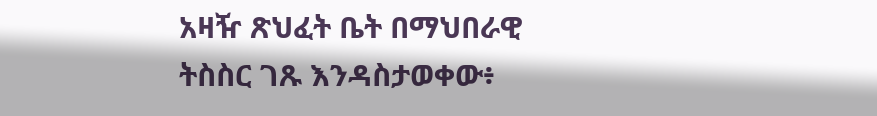አዛዥ ጽህፈት ቤት በማህበራዊ ትስስር ገጹ እንዳስታወቀው፥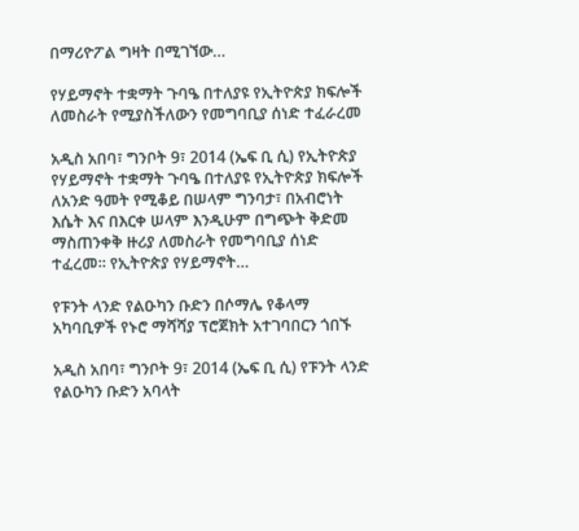በማሪዮፖል ግዛት በሚገኘው…

የሃይማኖት ተቋማት ጉባዔ በተለያዩ የኢትዮጵያ ክፍሎች ለመስራት የሚያስችለውን የመግባቢያ ሰነድ ተፈራረመ

አዲስ አበባ፣ ግንቦት 9፣ 2014 (ኤፍ ቢ ሲ) የኢትዮጵያ የሃይማኖት ተቋማት ጉባዔ በተለያዩ የኢትዮጵያ ክፍሎች ለአንድ ዓመት የሚቆይ በሠላም ግንባታ፣ በአብሮነት እሴት እና በእርቀ ሠላም እንዲሁም በግጭት ቅድመ ማስጠንቀቅ ዙሪያ ለመስራት የመግባቢያ ሰነድ ተፈረመ፡፡ የኢትዮጵያ የሃይማኖት…

የፑንት ላንድ የልዑካን ቡድን በሶማሌ የቆላማ አካባቢዎች የኑሮ ማሻሻያ ፕሮጀክት አተገባበርን ጎበኙ

አዲስ አበባ፣ ግንቦት 9፣ 2014 (ኤፍ ቢ ሲ) የፑንት ላንድ የልዑካን ቡድን አባላት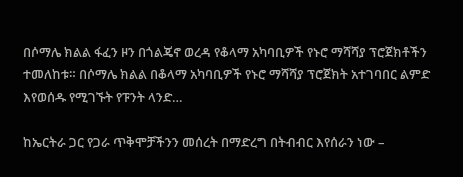በሶማሌ ክልል ፋፈን ዞን በጎልጄኖ ወረዳ የቆላማ አካባቢዎች የኑሮ ማሻሻያ ፕሮጀክቶችን ተመለከቱ። በሶማሌ ክልል በቆላማ አካባቢዎች የኑሮ ማሻሻያ ፕሮጀክት አተገባበር ልምድ እየወሰዱ የሚገኙት የፑንት ላንድ…

ከኤርትራ ጋር የጋራ ጥቅሞቻችንን መሰረት በማድረግ በትብብር እየሰራን ነው –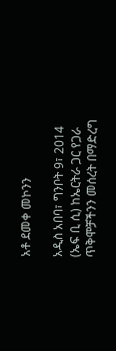አቶ ደመቀ መኮንን

አዲስ አበባ፣ ግንቦት 9፣ 2014 (ኤፍ ቢ ሲ) ከኤርትራ ጋር የጋራ ጥቅሞቻችንን መሰረት በማድረግ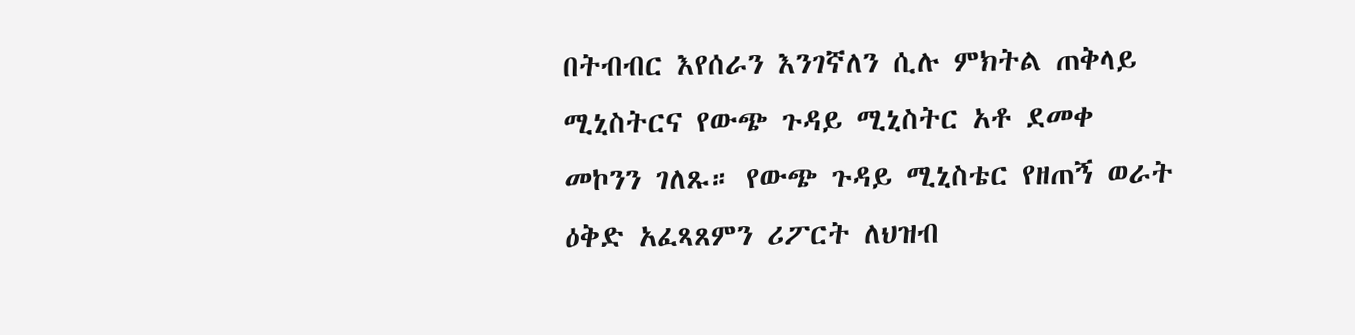በትብብር እየሰራን እንገኛለን ሲሉ ምክትል ጠቅላይ ሚኒስትርና የውጭ ጉዳይ ሚኒስትር አቶ ደመቀ መኮንን ገለጹ። የውጭ ጉዳይ ሚኒስቴር የዘጠኝ ወራት ዕቅድ አፈጻጸምን ሪፖርት ለህዝብ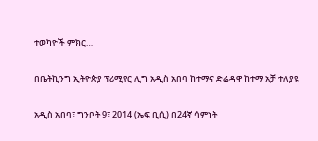ተወካዮች ምክር…

በቤትኪንግ ኢትዮጵያ ፕሪሚየር ሊግ አዲስ አበባ ከተማና ድሬዳዋ ከተማ አቻ ተለያዩ

አዲስ አበባ፣ ግንቦት 9፣ 2014 (ኤፍ ቢሲ) በ24ኛ ሳምነት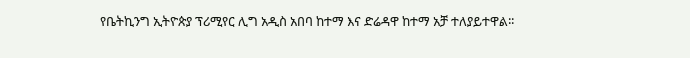የቤትኪንግ ኢትዮጵያ ፕሪሚየር ሊግ አዲስ አበባ ከተማ እና ድሬዳዋ ከተማ አቻ ተለያይተዋል፡፡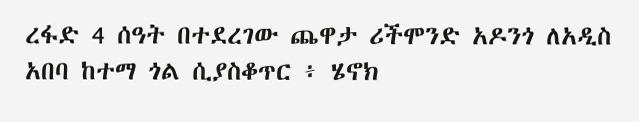ረፋድ 4 ሰዓት በተደረገው ጨዋታ ሪችሞንድ አዶንጎ ለአዲስ አበባ ከተማ ጎል ሲያስቆጥር ፥ ሄኖክ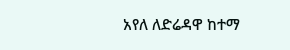አየለ ለድሬዳዋ ከተማ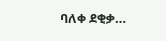ባለቀ ደቂቃ…